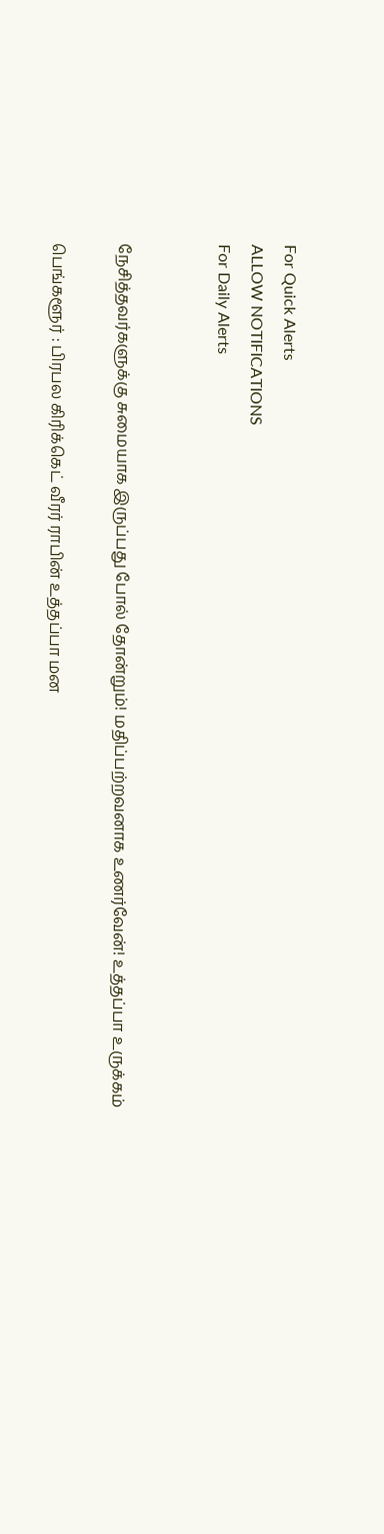For Quick Alerts
ALLOW NOTIFICATIONS
For Daily Alerts


நேசித்தவர்களுக்கு சுமையாக இருப்பது போல் தோன்றும்! மதிப்பற்றவனாக உணர்வேன்! உத்தப்பா உருக்கம்

பெங்களூர் : பிரபல கிரிக்கெட் வீரர் ராபின் உத்தப்பா மன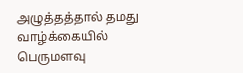அழுத்தத்தால் தமது வாழ்க்கையில் பெருமளவு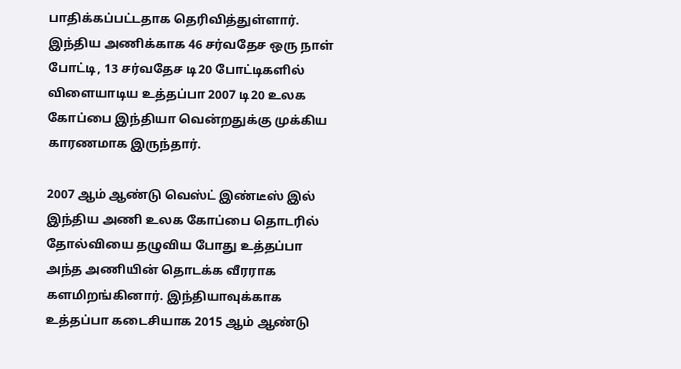பாதிக்கப்பட்டதாக தெரிவித்துள்ளார். இந்திய அணிக்காக 46 சர்வதேச ஒரு நாள் போட்டி, 13 சர்வதேச டி20 போட்டிகளில் விளையாடிய உத்தப்பா 2007 டி20 உலக கோப்பை இந்தியா வென்றதுக்கு முக்கிய காரணமாக இருந்தார்.

2007 ஆம் ஆண்டு வெஸ்ட் இண்டீஸ் இல் இந்திய அணி உலக கோப்பை தொடரில் தோல்வியை தழுவிய போது உத்தப்பா அந்த அணியின் தொடக்க வீரராக களமிறங்கினார். இந்தியாவுக்காக உத்தப்பா கடைசியாக 2015 ஆம் ஆண்டு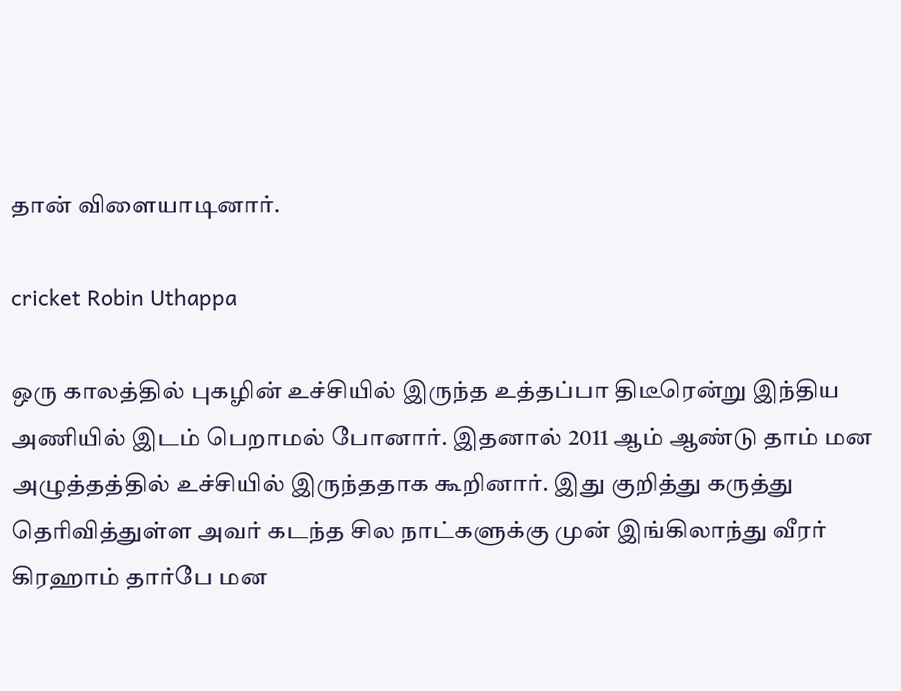தான் விளையாடினார்.

cricket Robin Uthappa

ஒரு காலத்தில் புகழின் உச்சியில் இருந்த உத்தப்பா திடீரென்று இந்திய அணியில் இடம் பெறாமல் போனார். இதனால் 2011 ஆம் ஆண்டு தாம் மன அழுத்தத்தில் உச்சியில் இருந்ததாக கூறினார். இது குறித்து கருத்து தெரிவித்துள்ள அவர் கடந்த சில நாட்களுக்கு முன் இங்கிலாந்து வீரர் கிரஹாம் தார்பே மன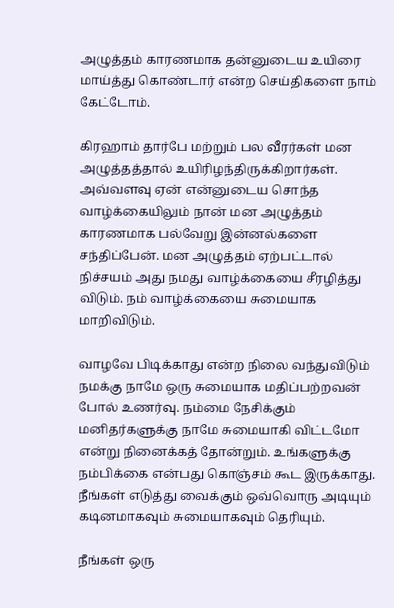அழுத்தம் காரணமாக தன்னுடைய உயிரை மாய்த்து கொண்டார் என்ற செய்திகளை நாம் கேட்டோம்.

கிரஹாம் தார்பே மற்றும் பல வீரர்கள் மன அழுத்தத்தால் உயிரிழந்திருக்கிறார்கள். அவ்வளவு ஏன் என்னுடைய சொந்த வாழ்க்கையிலும் நான் மன அழுத்தம் காரணமாக பல்வேறு இன்னல்களை சந்திப்பேன். மன அழுத்தம் ஏற்பட்டால் நிச்சயம் அது நமது வாழ்க்கையை சீரழித்து விடும். நம் வாழ்க்கையை சுமையாக மாறிவிடும்.

வாழவே பிடிக்காது என்ற நிலை வந்துவிடும் நமக்கு நாமே ஒரு சுமையாக மதிப்பற்றவன் போல் உணர்வு. நம்மை நேசிக்கும் மனிதர்களுக்கு நாமே சுமையாகி விட்டமோ என்று நினைக்கத் தோன்றும். உங்களுக்கு நம்பிக்கை என்பது கொஞ்சம் கூட இருக்காது. நீங்கள் எடுத்து வைக்கும் ஒவ்வொரு அடியும் கடினமாகவும் சுமையாகவும் தெரியும்.

நீங்கள் ஒரு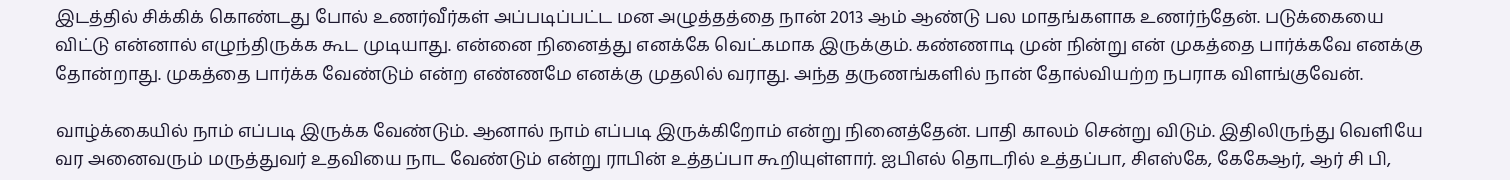இடத்தில் சிக்கிக் கொண்டது போல் உணர்வீர்கள் அப்படிப்பட்ட மன அழுத்தத்தை நான் 2013 ஆம் ஆண்டு பல மாதங்களாக உணர்ந்தேன். படுக்கையை விட்டு என்னால் எழுந்திருக்க கூட முடியாது. என்னை நினைத்து எனக்கே வெட்கமாக இருக்கும். கண்ணாடி முன் நின்று என் முகத்தை பார்க்கவே எனக்கு தோன்றாது. முகத்தை பார்க்க வேண்டும் என்ற எண்ணமே எனக்கு முதலில் வராது. அந்த தருணங்களில் நான் தோல்வியற்ற நபராக விளங்குவேன்.

வாழ்க்கையில் நாம் எப்படி இருக்க வேண்டும். ஆனால் நாம் எப்படி இருக்கிறோம் என்று நினைத்தேன். பாதி காலம் சென்று விடும். இதிலிருந்து வெளியே வர அனைவரும் மருத்துவர் உதவியை நாட வேண்டும் என்று ராபின் உத்தப்பா கூறியுள்ளார். ஐபிஎல் தொடரில் உத்தப்பா, சிஎஸ்கே, கேகேஆர், ஆர் சி பி,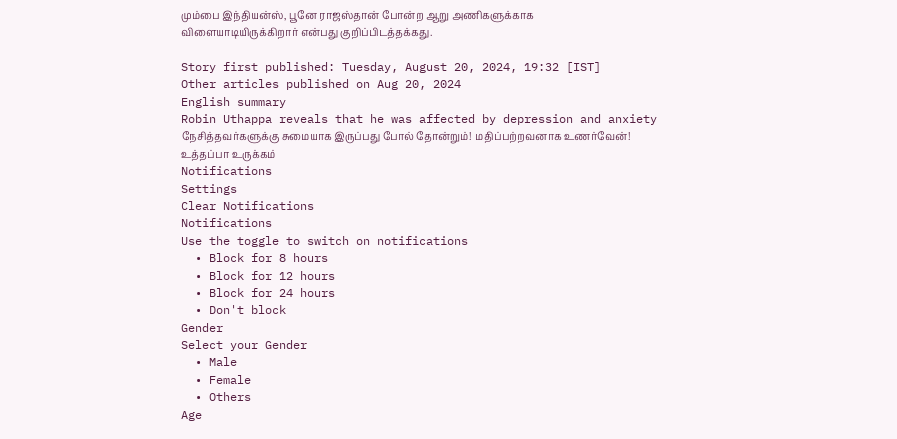மும்பை இந்தியன்ஸ், பூனே ராஜஸ்தான் போன்ற ஆறு அணிகளுக்காக விளையாடியிருக்கிறார் என்பது குறிப்பிடத்தக்கது.

Story first published: Tuesday, August 20, 2024, 19:32 [IST]
Other articles published on Aug 20, 2024
English summary
Robin Uthappa reveals that he was affected by depression and anxiety நேசித்தவர்களுக்கு சுமையாக இருப்பது போல் தோன்றும்! மதிப்பற்றவனாக உணர்வேன்! உத்தப்பா உருக்கம்
Notifications
Settings
Clear Notifications
Notifications
Use the toggle to switch on notifications
  • Block for 8 hours
  • Block for 12 hours
  • Block for 24 hours
  • Don't block
Gender
Select your Gender
  • Male
  • Female
  • Others
Age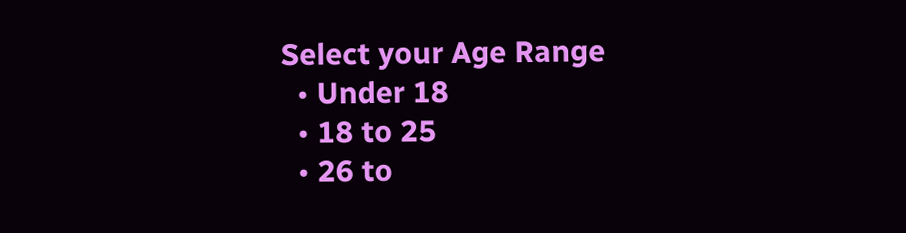Select your Age Range
  • Under 18
  • 18 to 25
  • 26 to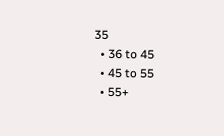35
  • 36 to 45
  • 45 to 55
  • 55+